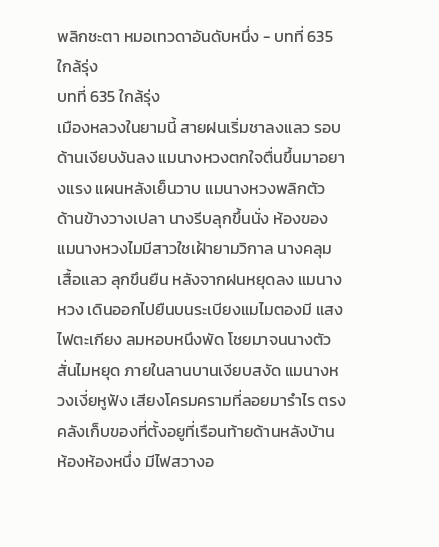พลิกชะตา หมอเทวดาอันดับหนึ่ง - บทที่ 635 ใกล้รุ่ง
บทที่ 635 ใกล้รุ่ง
เมืองหลวงในยามนี้ สายฝนเริ่มชาลงแลว รอบด้านเงียบงันลง แมนางหวงตกใจตื่นขึ้นมาอยางแรง แผนหลังเย็นวาบ แมนางหวงพลิกตัว ด้านข้างวางเปลา นางรีบลุกขึ้นนั่ง ห้องของแมนางหวงไมมีสาวใชเฝ้ายามวิกาล นางคลุมเสื้อแลว ลุกขึนยืน หลังจากฝนหยุดลง แมนางหวง เดินออกไปยืนบนระเบียงแมไมตองมี แสงไฟตะเกียง ลมหอบหนึงพัด โชยมาจนนางตัวสั่นไมหยุด ภายในลานบานเงียบสงัด แมนางหวงเงี่ยหูฟัง เสียงโครมครามที่ลอยมารำไร ตรงคลังเก็บของที่ตั้งอยูที่เรือนท้ายด้านหลังบ้าน ห้องห้องหนึ่ง มีไฟสวางอ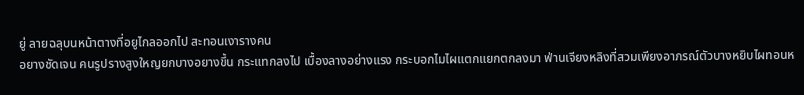ยู่ ลายฉลุบนหน้าตางที่อยูไกลออกไป สะทอนเงารางคน
อยางชัดเจน คนรูปรางสูงใหญยกบางอยางขึ้น กระแทกลงไป เบื้องลางอย่างแรง กระบอกไมไผแตกแยกตกลงมา ฟ่านเจียงหลิงที่สวมเพียงอาภรณ์ตัวบางหยิบไผทอนห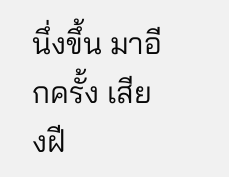นึ่งขึ้น มาอีกครั้ง เสียงฝี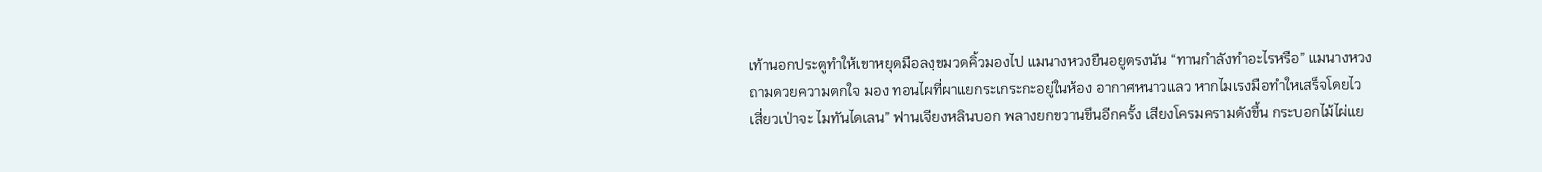เท้านอกประตูทำให้เขาหยุดมือลงฺขมวดคิ้วมองไป แมนางหวงยืนอยูตรงนัน “ทานกำลังทำอะไรหรือ” แมนางหวงถามดวยความตกใจ มอง ทอนไผที่ผาแยกระเกระกะอยู่ในห้อง อากาศหนาวแลว หากไมเรงมือทำใหเสร็จโดยไว เสี่ยวเป่าจะ ไมทันไดเลน” ฟานเจียงหลินบอก พลางยกขวานขึนอีกครั้ง เสียงโครมครามดังขึ้น กระบอกไม้ไผ่แย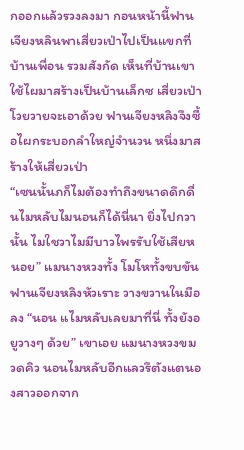กออกแล้วรวงลงมา กอนหน้านี้ฟานเจียงหลินพาเสี่ยวเป่าไปเป็นแขกที่บ้านเพื่อน รวมสังกัด เห็นที่บ้านเขาใช้ไผมาสร้างเป็นบ้านเล็กซ เสี่ยวเป่า โวยวายจะเอาด้วย ฟานเจียงหลิงจึงซื้อไผกระบอกลำใหญ่จำนวน หนึ่งมาสร้างให้เสี่ยวเป่า
“เซนนั้นภก็ไมต้องทำถึงขนาดดึกดื่นไมหลับไมนอนก็ได้นี่นา ยิ่งไปกวานั้น ไมใชวาไมมีบาวไพรรับใช้เสียหนอย” แมนางหวงทั้ง โมโหทั้งขบขัน
ฟานเจียงหลิงหัวเราะ วางขวานในมือลง “นอน แไมหลับเลยมาที่นี่ ทั้งยังอยูวางๆ ด้วย” เขาเอย แมนางหวงขมวดคิว นอนไมหลับอีกแลวรึตังแตนองสาวออกจาก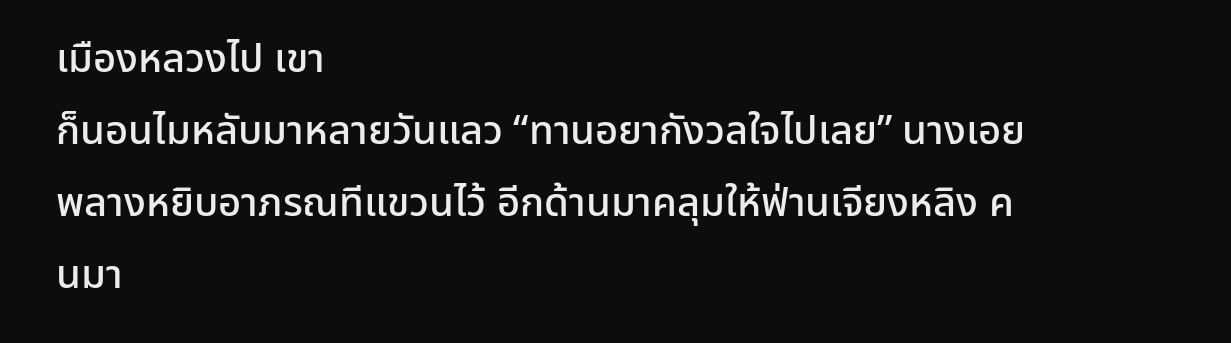เมืองหลวงไป เขา
ก็นอนไมหลับมาหลายวันแลว “ทานอยากังวลใจไปเลย” นางเอยพลางหยิบอาภรณทีแขวนไว้ อีกด้านมาคลุมให้ฟ่านเจียงหลิง คนมา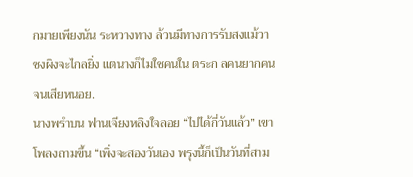กมายเพียงนัน ระหวางทาง ล้วนมีทางการรับสงแม้วาซงผิงจะไกลยิ่ง แตนางก็ไมใชคนใน ตระก ลคนยากคนจนเสียหนอย.
นางพรำบน ฟานเจียงหลิงใจลอย “ไปได้กี่วันแล้ว” เขาโพลงถามขึ้น “เพิ่งจะสองวันเอง พรุงนี้ก็เป็นวันที่สาม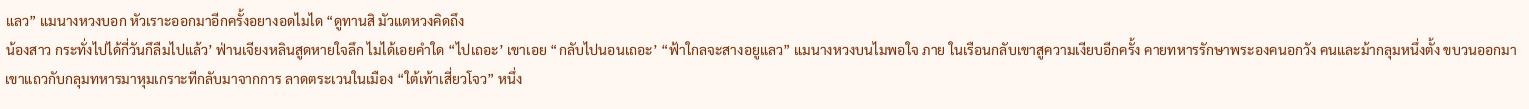แลว” แมนางหวงบอก หัวเราะออกมาอีกครั้งอยางอดไมได “ดูทานสิ มัวแตหวงคิดถึง
น้องสาว กระทั่งไปได้กี่วันกึลืมไปแล้ว’ ฟ่านเจียงหลินสูดหายใจลึก ไมได้เอยคำใด “ไปเถอะ’ เขาเอย “กลับไปนอนเถอะ’ “ฟ้าใกลจะสางอยูแลว” แมนางหวงบนไมพอใจ ภาย ในเรือนกลับเขาสูความเงียบอีกครั้ง คายทหารรักษาพระองคนอกวัง คนและม้ากลุมหนึ่งตั้ง ขบวนออกมาเขาแถวกับกลุมทหารมาหุมเกราะทีกลับมาจากการ ลาดตระเวนในเมือง “ใต้เท้าเสี่ยวโจว” หนึ่ง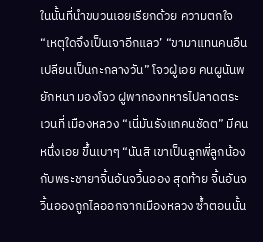ในนั้นที่นำขบวนเอยเรียกด้วย ความตกใจ “เหตุใดจึงเป็นเจาอีกแลว’ “ขามาแทนคนอืน เปลียนเป็นกะกลางวัน” โจวฝู่เอย คนผูนันพยักหนา มองโจว ฝูพากองทหารไปลาดตระเวนที่ เมืองหลวง “เนี่มันรังแกคนชัดต” มีคนหนึ่งเอย ขึ้นเบาๆ “นันสิ เขาเป็นลูกพี่ลูกน้องกับพระชายาจิ้นอันจวิ้นออง สุดท้าย จิ้นอันจวิ้นอองถูกไลออกจากเมืองหลวง ซ้ำตอนนั้น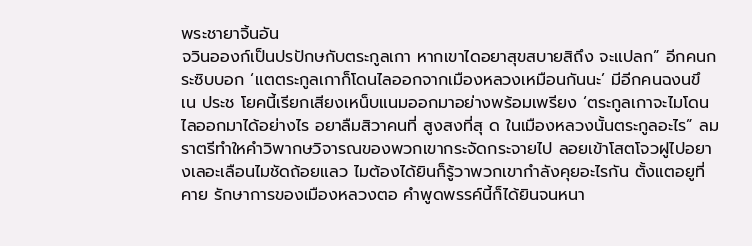พระชายาจิ้นอัน
จวินอองก์เป็นปรปักษกับตระกูลเกา หากเขาไดอยาสุขสบายสิถึง จะแปลก” อีกคนกระซิบบอก ‘แตตระกูลเกาก็โดนไลออกจากเมืองหลวงเหมือนกันนะ’ มีอีกคนฉงนขึ เน ประช โยคนี้เรียกเสียงเหน็บแนมออกมาอย่างพร้อมเพรียง ‘ตระกูลเกาจะไมโดนไลออกมาได้อย่างไร อยาลืมสิวาคนที่ สูงสงที่สุ ด ในเมืองหลวงนั้นตระกูลอะไร” ลมราตรีทำใหคำวิพากษวิจารณของพวกเขากระจัดกระจายไป ลอยเข้าโสตโจวฝูไปอยางเลอะเลือนไมชัดถ้อยแลว ไมต้องได้ยินก็รู้วาพวกเขากำลังคุยอะไรกัน ตั้งแตอยูที่คาย รักษาการของเมืองหลวงตอ คำพูดพรรค์นี้ก็ได้ยินจนหนา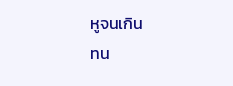หูจนเกิน
ทน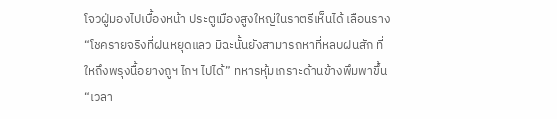โจวฝู่มองไปเบื้องหน้า ประตูเมืองสูงใหญ่ในราตรีเห็นได้ เลือนราง
“โชครายจริงที่ฝนหยุดแลว มิฉะนั้นยังสามารถหาที่หลบฝนสัก ที่ ใหถึงพรุงนื้อยางถูฯ ไกฯ ไปได้” ทหารหุ้มเกราะด้านข้างพึมพาขึ้น
“เวลา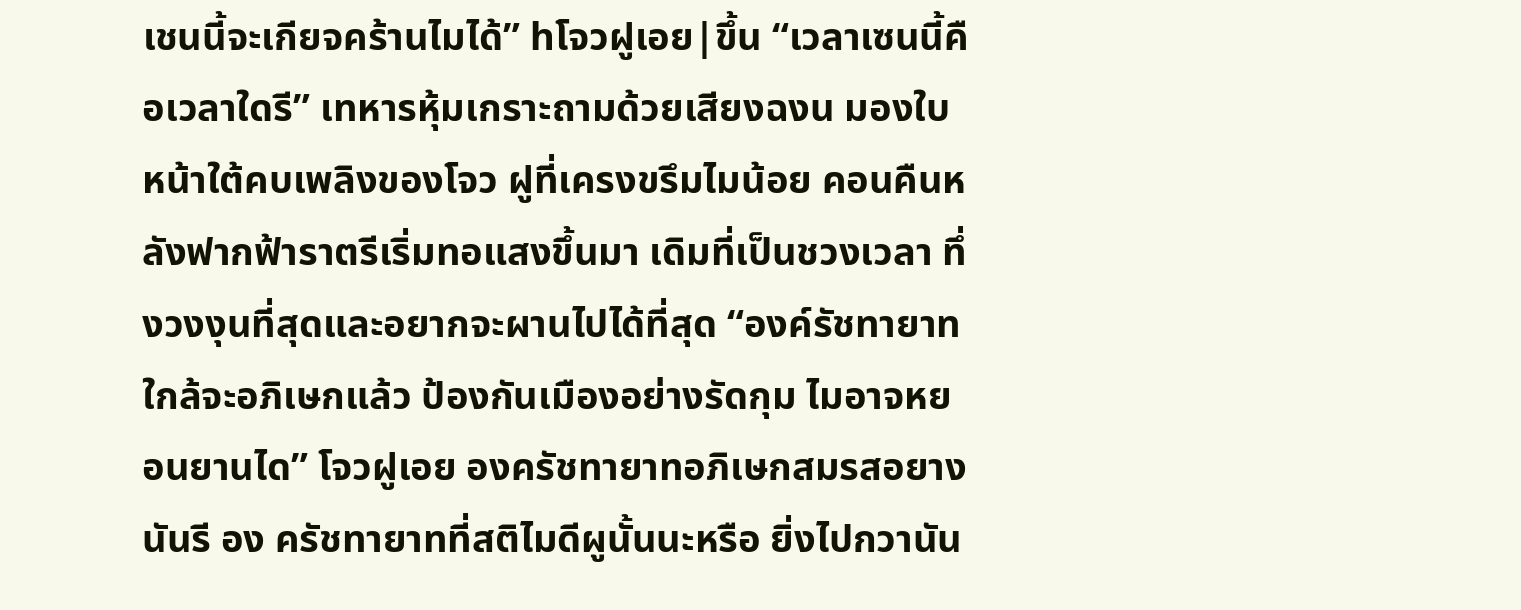เชนนี้จะเกียจคร้านไมได้” hโจวฝูเอย|ขึ้น “เวลาเซนนี้คือเวลาใดรี” เทหารหุ้มเกราะถามด้วยเสียงฉงน มองใบหน้าใต้คบเพลิงของโจว ฝูที่เครงขรึมไมน้อย คอนคืนหลังฟากฟ้าราตรีเริ่มทอแสงขึ้นมา เดิมที่เป็นชวงเวลา ทึ่งวงงุนที่สุดและอยากจะผานไปได้ที่สุด “องค์รัชทายาทใกล้จะอภิเษกแล้ว ป้องกันเมืองอย่างรัดกุม ไมอาจหยอนยานได” โจวฝูเอย องครัชทายาทอภิเษกสมรสอยางนันรี อง ครัชทายาทที่สติไมดีผูนั้นนะหรือ ยิ่งไปกวานัน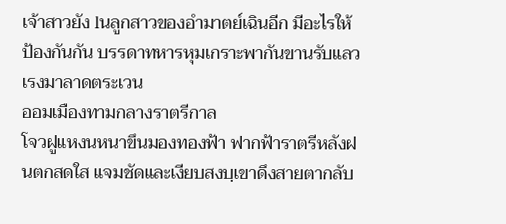เจ้าสาวยัง lนลูกสาวของอำมาตย์เฉินอีก มีอะไรให้ป้องกันกัน บรรดาทหารหุมเกราะพากันขานรับแลวเรงมาลาดตระเวน
ออมเมืองทามกลางราตรีกาล
โจวฝูแหงนหนาขึนมองทองฟ้า ฟากฟ้าราตรีหลังฝนตกสดใส แจมชัดและเงียบสงบฺเขาดึงสายตากลับ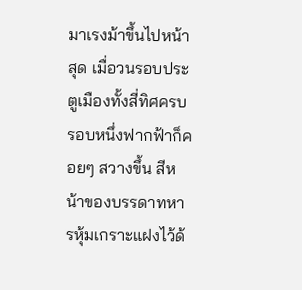มาเรงม้าขึ้นไปหน้าสุด เมื่อวนรอบประตูเมืองทั้งสี่ทิศครบรอบหนึ่งฟากฟ้าก็คอยๆ สวางขึ้น สีหน้าของบรรดาทหารหุ้มเกราะแฝงไว้ด้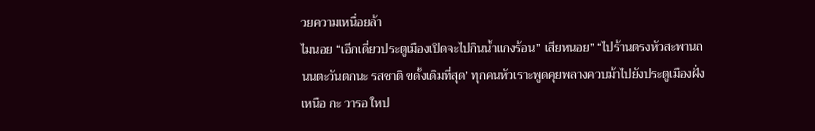วยความเหนื่อยล้า
ไมนอย “เอีกเดี่ยวประตูเมืองเปิดจะไปกินน้ำแกงร้อน” เสียหนอย” “ไปร้านตรงหัวสะพานถนนตะวันตกนะ รสชาติ ขดั้งเดิมที่สุด’ ทุกคนหัวเราะพูดคุยพลางควบม้าไปยังประตูเมืองฝั่งเหนือ กะ วารอ ใหป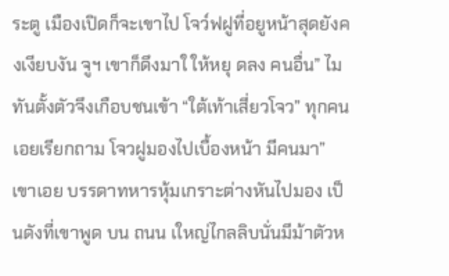ระตู เมืองเปิดก็จะเขาไป โจว์ฟฝูที่อยูหน้าสุดยังคงเงียบงัน จูฯ เขาก็ดึงมาใ ให้หยุ ดลง คนอื่น” ไมทันตั้งตัวจึงเกือบชนเข้า “ใต้เท้าเสี่ยวโจว” ทุกคนเอยเรียกถาม โจวฝูมองไปเบื้องหน้า มีคนมา” เขาเอย บรรดาทหารหุ้มเกราะต่างหันไปมอง เป็นดังที่เขาพูด บน ถนน เใหญ่ไกลลิบนั่นมีม้าตัวห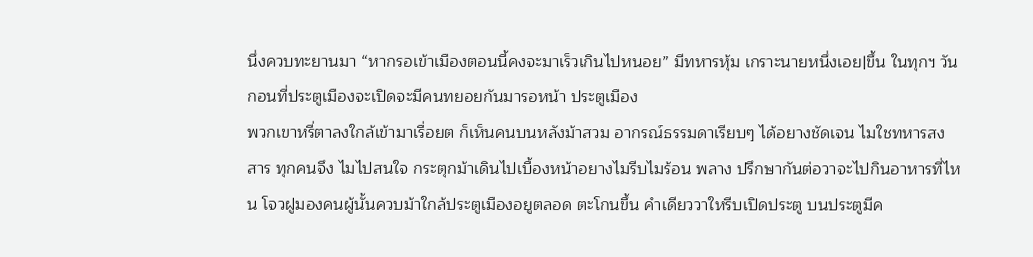นึ่งควบทะยานมา “หากรอเข้าเมืองตอนนี้คงจะมาเร็วเกินไปหนอย” มีทหารหุ้ม เกราะนายหนึ่งเอย|ขึ้น ในทุกฯ วันกอนที่ประตูเมืองจะเปิดจะมีคนทยอยกันมารอหน้า ประตูเมือง
พวกเขาหรี่ตาลงใกล้เข้ามาเรื่อยต ก็เห็นคนบนหลังม้าสวม อากรณ์ธรรมดาเรียบๆ ได้อยางชัดเจน ไมใชทหารสงสาร ทุกคนจึง ไมไปสนใจ กระตุกม้าเดินไปเบื้องหน้าอยางไมรีบไมร้อน พลาง ปรึกษากันต่อวาจะไปกินอาหารที่ไหน โจวฝูมองคนผู้นั้นควบม้าใกล้ประตูเมืองอยูตลอด ตะโกนขึ้น คำเดียววาใหรีบเปิดประตู บนประตูมีค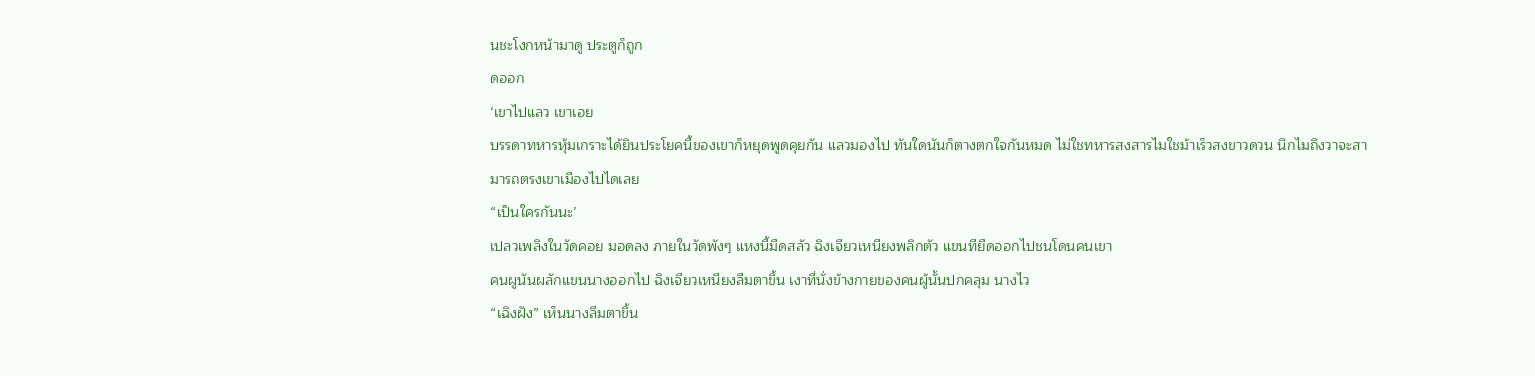นชะโงกหน้ามาดู ประตูก็ถูก
ดออก
‘เขาไปแลว เขาเอย
บรรดาทหารหุ้มเกราะได้ยินประโยคนี้ของเขาก็หยุดพูดคุยกัน แลวมองไป ทันใดนันก็ตางตกใจกันหมด ไม่ใชทหารสงสารไมใชม้าเร็วสงขาวดวน นึกไมถึงวาจะสา
มารถตรงเขาเมืองไปไดเลย
“เป็นใครกันนะ’
เปลวเพลิงในวัดคอย มอดลง ภายในวัดพังๆ แหงนี้มืดสลัว ฉิงเจียวเหนียงพลิกตัว แขนทียืดออกไปชนโดนคนเขา
คนผูนันผลักแขนนางออกไป ฉิงเจียวเหนียงลืมตาขึ้น เงาที่นั่งข้างกายของคนผู้นั้นปกคลุม นางไว
“เฉิงฝัง” เห็นนางลีมตาขึ้น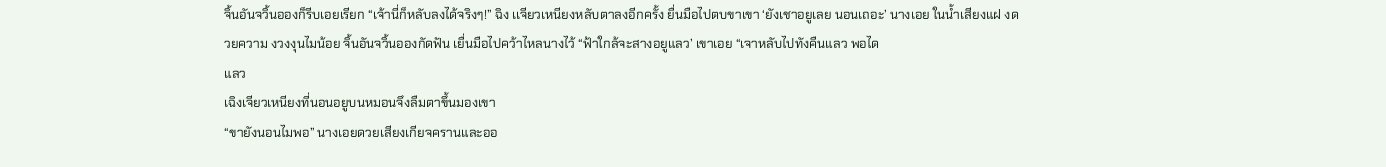จิ้นอันจวิ้นอองก็รีบเอยเรียก “เจ้านี่ก็หลับลงได้จริงๆ!” ฉิง เเจียวเหนียงหลับตาลงอีกครั้ง ยื่นมือไปตบขาเขา ‘ยังเชาอยูเลย นอนเถอะ’ นางเอย ในน้ำเสียงแฝ งดวยความ งวงงุนไมน้อย จิ้นอันจวิ้นอองกัดฟัน เยื่นมือไปคว้าไหลนางไว้ “ฟ้าใกล้จะสางอยูแลว’ เขาเอย “เจาหลับไปทังคืนแลว พอได
แลว
เฉิงเจียวเหนียงที่นอนอยูบนหมอนจึงลืมตาขึ้นมองเขา
“ขายังนอนไมพอ” นางเอยดวยเสียงเกียจครานและออ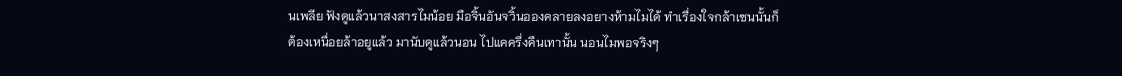นเพลีย ฟังดูแล้วนาสงสารไมน้อย มือจิ้นอันจวิ้นอองคลายลงอยางห้ามไมได้ ทำเรื่องใจกล้าเซนนั้นก็ต้องเหนื่อยล้าอยูแล้ว มานับดูแล้วนอน ไปแคครึ่งคืนเทานั้น นอนไมพอจริงๆ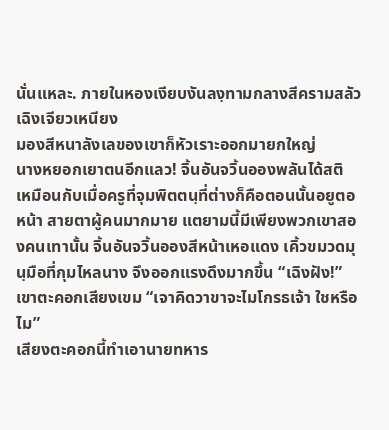นั่นแหละ. ภายในหองเงียบงันลงฺทามกลางสีครามสลัวเฉิงเจียวเหนียง
มองสีหนาลังเลของเขาก็หัวเราะออกมายกใหญ่
นางหยอกเยาตนอีกแลว! จิ้นอันจวิ้นอองพลันได้สติ เหมือนกับเมื่อครูที่จุมพิตตนฺที่ต่างก็คือตอนนั้นอยูตอหน้า สายตาผู้คนมากมาย แตยามนี้มีเพียงพวกเขาสองคนเทานั้น จิ้นอันจวิ้นอองสีหน้าเหอแดง เคิ้วขมวดมุนฺมือที่กุมไหลนาง จึงออกแรงดึงมากขึ้น “เฉิงฝัง!” เขาตะคอกเสียงเขม “เจาคิดวาขาจะไมโกรธเจ้า ใชหรือไม”
เสียงตะคอกนี้ทำเอานายทหาร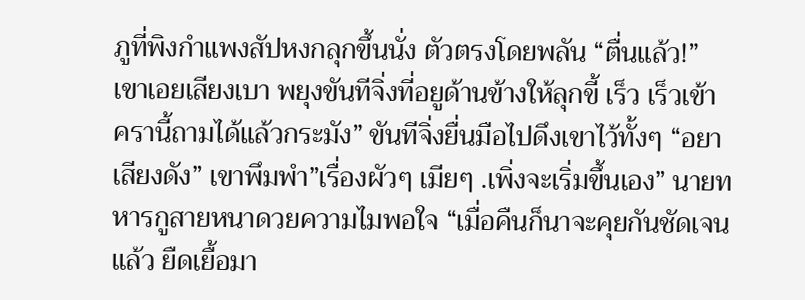ภูที่พิงกำแพงสัปหงกลุกขึ้นนั่ง ตัวตรงโดยพลัน “ตื่นแล้ว!” เขาเอยเสียงเบา พยุงขันทีจิ่งที่อยูด้านข้างให้ลุกขี้ เร็ว เร็วเข้า ครานี้ถามได้แล้วกระมัง” ขันทีจิ่งยื่นมือไปดึงเขาไว้ทั้งๆ “อยาเสียงดัง” เขาพึมพำ”เรื่องผัวๆ เมียๆ .เพิ่งจะเริ่มขึ้นเอง” นายทหารกูสายหนาดวยความไมพอใจ “เมื่อคืนก็นาจะคุยกันชัดเจนแล้ว ยืดเยื้อมา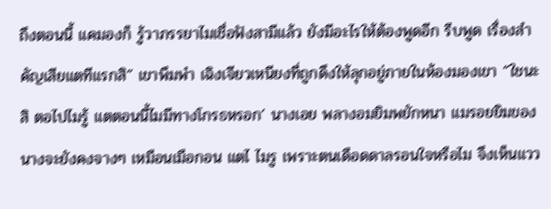ถึงตอนนี้ แคมองก็ รู้วาภรรยาไมเชื่อฟังสามีแล้ว ยังมีอะไรให้ต้องพูดอีก รีบพูด เรื่องสำคัญเสียแตทีแรกสิ” เขาพึมพำ เฉิงเจียวเหนียงที่ถูกดึงให้ลุกอยู่ภายในห้องมองเขา “ใชนะสิ ตอไปไมรู้ แตตอนนี้ไมมีทางโกรธหรอก’ นางเอย พลางอมยิมพยักหนา แมรอยยิมของนางจะยังคงจางๆ เหมือนเมือกอน แตไ ไมรู เพราะตนเดือดดาลรอนใจหรือไม จึงเห็นแวว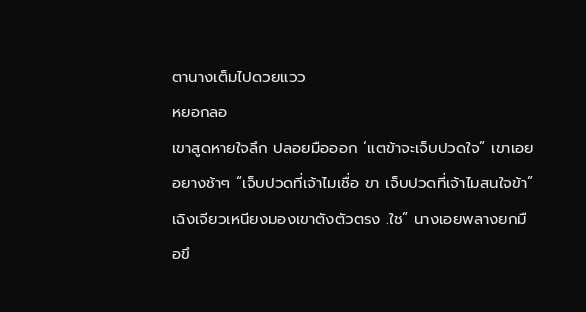ตานางเต็มไปดวยแวว
หยอกลอ
เขาสูดหายใจลึก ปลอยมือออก ‘แตข้าจะเจ็บปวดใจ” เขาเอยอยางช้าๆ “เจ็บปวดที่เจ้าไมเชื่อ ขา เจ็บปวดที่เจ้าไมสนใจข้า”
เฉิงเจียวเหนียงมองเขาตังตัวตรง .ใช” นางเอยพลางยกมือขึ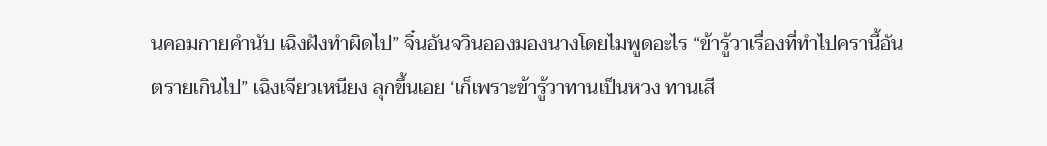นคอมกายคำนับ เฉิงฝังทำผิดไป” จิ๋นอันจวินอองมองนางโดยไมพูดอะไร “ข้ารู้วาเรื่องที่ทำไปครานี้อันตรายเกินไป” เฉิงเจียวเหนียง ลุกขึ้นเอย ‘เก็เพราะข้ารู้วาทานเป็นหวง ทานเสี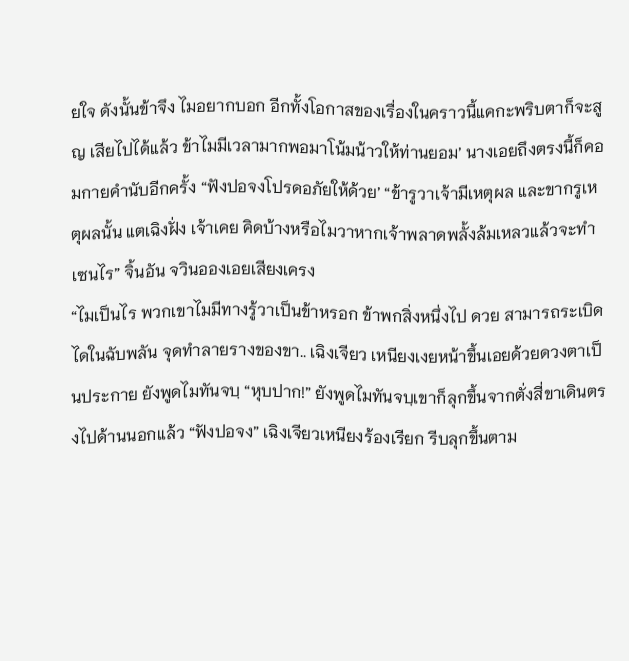ยใจ ดังนั้นข้าจึง ไมอยากบอก อีกทั้งโอกาสของเรื่องในคราวนี้แคกะพริบตาก็จะสูญ เสียไปได้แล้ว ข้าไมมีเวลามากพอมาโน้มน้าวให้ท่านยอม’ นางเอยถึงตรงนี้ก็คอมกายคำนับอีกครั้ง “ฟังปอจงโปรดอภัยให้ด้วย’ “ข้ารูวาเจ้ามีเหตุผล และขากรูเหตุผลนั้น แตเฉิงฝั่ง เจ้าเคย คิดบ้างหรือไมวาหากเจ้าพลาดพลั้งล้มเหลวแล้วจะทำเซนไร” จิ้นอัน จวินอองเอยเสียงเครง
“ไมเป็นไร พวกเขาไมมีทางรู้วาเป็นข้าหรอก ข้าพกสิ่งหนึ่งไป ดวย สามารถระเบิดไดในฉับพลัน จุดทำลายรางของขา.. เฉิงเจียว เหนียงเงยหน้าขึ้นเอยด้วยดวงตาเป็นประกาย ยังพูดไมทันจบฺ “หุบปาก!” ยังพูดไมทันจบฺเขาก็ลุกขึ้นจากตั่งสี่ขาเดินตรงไปด้านนอกแล้ว “ฟังปอจง” เฉิงเจียวเหนียงร้องเรียก รีบลุกขึ้นตาม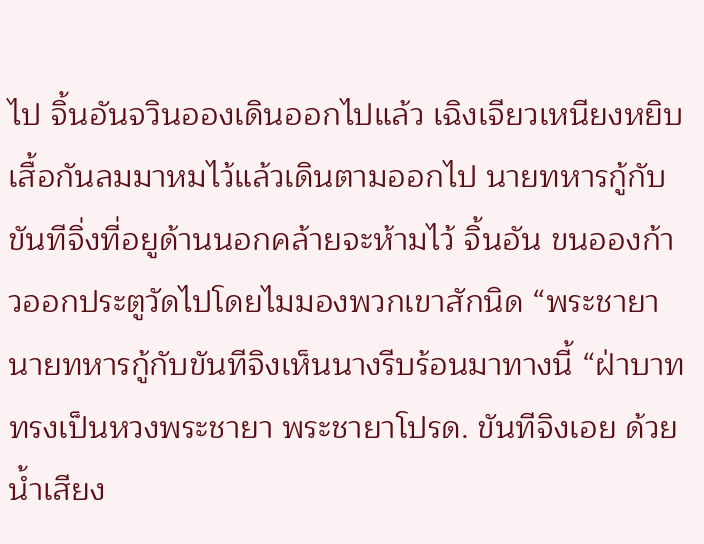ไป จิ้นอันจวินอองเดินออกไปแล้ว เฉิงเจียวเหนียงหยิบเสื้อกันลมมาหมไว้แล้วเดินตามออกไป นายทหารกู้กับขันทีจิ่งที่อยูด้านนอกคล้ายจะห้ามไว้ จิ้นอัน ขนอองก้าวออกประตูวัดไปโดยไมมองพวกเขาสักนิด “พระชายา นายทหารกู้กับขันทีจิงเห็นนางรีบร้อนมาทางนี้ “ฝ่าบาททรงเป็นหวงพระชายา พระชายาโปรด. ขันทีจิงเอย ด้วยน้ำเสียง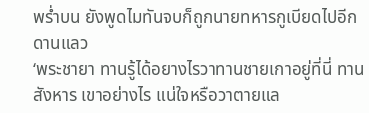พร่ำบน ยังพูดไมทันจบก็ถูกนายทหารกูเบียดไปอีกดานแลว
‘พระชายา ทานรู้ได้อยางไรวาทานชายเกาอยู่ที่นี่ ทานสังหาร เขาอย่างไร แน่ใจหรือวาตายแล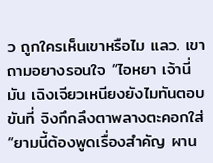ว ถูกใครเห็นเขาหรือไม แลว. เขา ถามอยางรอนใจ “ไอหยา เจ้านี่มัน เฉิงเจียวเหนียงยังไมทันตอบ ขันที่ จิงกึกลึงตาพลางตะคอกใส่ “ยามนี้ต้องพูดเรื่องสำคัญ ผาน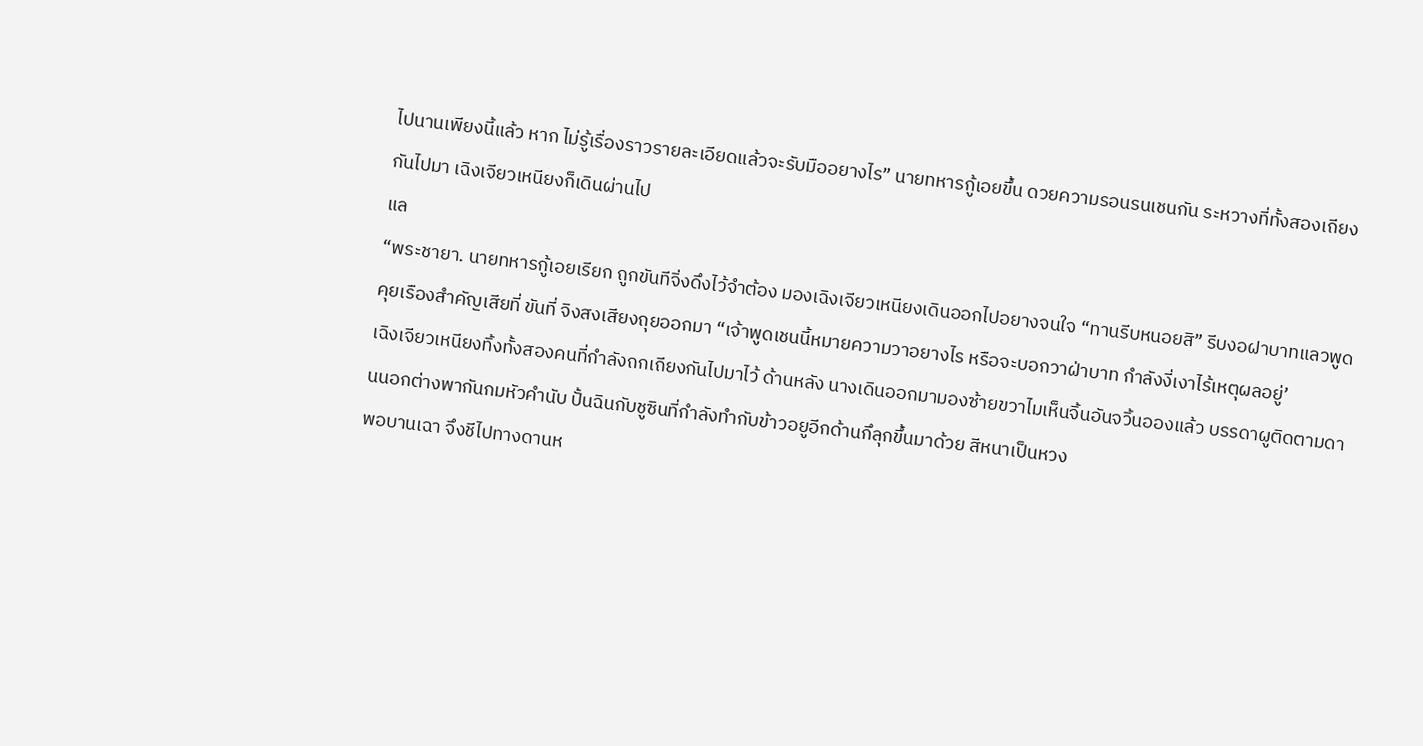ไปนานเพียงนี้แล้ว หาก ไม่รู้เรื่องราวรายละเอียดแล้วจะรับมืออยางไร” นายทหารกู้เอยขึ้น ดวยความรอนรนเชนกัน ระหวางที่ทั้งสองเถียงกันไปมา เฉิงเจียวเหนียงก็เดินผ่านไป
แล
“พระชายา. นายทหารกู้เอยเรียก ถูกขันทีจิ่งดึงไว้จำต้อง มองเฉิงเจียวเหนียงเดินออกไปอยางจนใจ “ทานรีบหนอยสิ” รีบงอฝาบาทแลวพูดคุยเรืองสำคัญเสียที่ ขันที่ จิงสงเสียงถุยออกมา “เจ้าพูดเชนนี้หมายความวาอยางไร หรือจะบอกวาฝ่าบาท กำลังงี่เงาไร้เหตุผลอยู่’
เฉิงเจียวเหนียงทิ้งทั้งสองคนที่กำลังถกเถียงกันไปมาไว้ ด้านหลัง นางเดินออกมามองซ้ายขวาไมเห็นจิ้นอันจวิ้นอองแล้ว บรรดาผูติดตามดานนอกต่างพากันกมหัวคำนับ ปั้นฉินกับชูซินที่กำลังทำกับข้าวอยูอีกด้านกึลุกขึ้นมาด้วย สีหนาเป็นหวง
พอบานเฉา จึงชีไปทางดานห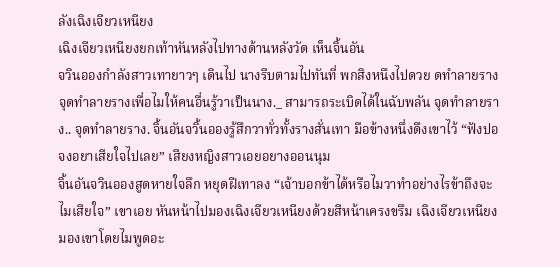ลังเฉิงเจียวเหนียง
เฉิงเจียวเหนียงยกเท้าหันหลังไปทางด้านหลังวัด เห็นจิ้นอัน
จวินอองกำลังสาวเทายาวๆ เดินไป นางรีบตามไปทันที่ พกสิงหนึงไปดวย ดทำลายราง
จุดทำลายรางเพื่อไมให้คนอื่นรู้วาเป็นนาง._ สามารถระเบิดได้ในฉับพลัน จุดทำลายราง.. จุดทำลายราง. จิ้นอันจวิ้นอองรู้สึกวาทั่วทั้งรางสั่นเทา มือข้างหนึ่งดึงเขาไว้ “ฟังปอจงอยาเสียใจไปเลย” เสียงหญิงสาวเอยอยางออนนุม
จิ้นอันจวินอองสูดหายใจลึก หยุดฝีเทาลง “เจ้าบอกข้าได้หรือไมวาทำอย่างไรข้าถึงจะไมเสียใจ” เขาเอย หันหน้าไปมองเฉิงเจียวเหนียงด้วยสีหน้าเครงขรึม เฉิงเจียวเหนียงมองเขาโดยไมพูดอะ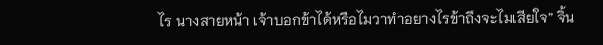ไร นางสายหน้า เจ้าบอกข้าได้หรือไมวาทำอยางไรข้าถึงจะไมเสียใจ” จิ้น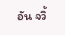อัน จวิ้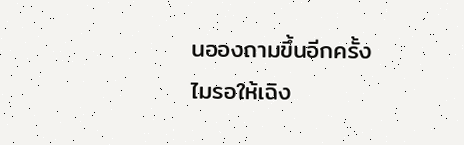นอองถามขึ้นอีกครั้ง ไมรอให้เฉิง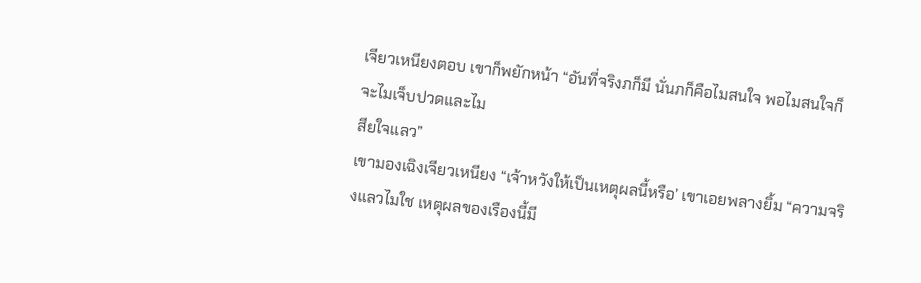เจียวเหนียงตอบ เขาก็พยักหน้า “อันที่จริงภก็มี นั่นภก็คือไมสนใจ พอไมสนใจก็จะไมเจ็บปวดและไม
สียใจแลว”
เขามองเฉิงเจียวเหนียง “เจ้าหวังให้เป็นเหตุผลนี้หรือ’ เขาเอยพลางยิ้ม “ความจริงแลวไมใช เหตุผลของเรืองนี้มี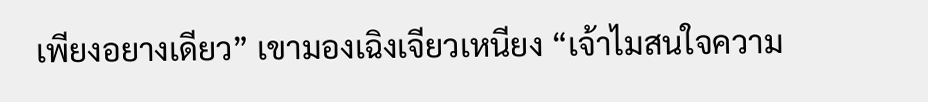เพียงอยางเดียว” เขามองเฉิงเจียวเหนียง “เจ้าไมสนใจความ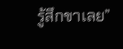รู้สึกขาเลย”